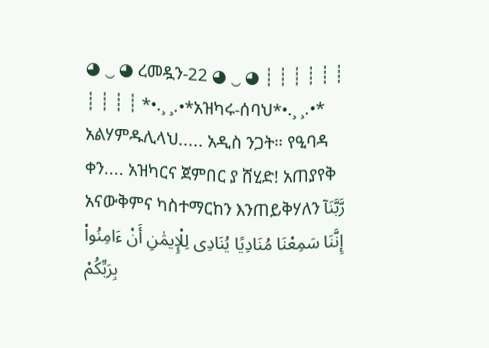◕ ‿ ◕ ረመዷን-22 ◕ ‿ ◕ ┊ ┊ ┊ ┊ ┊ ┊ ┊ ┊ ┊ ┊ *•.¸ ¸.•*አዝካሩ-ሰባህ*•.¸ ¸.•* አልሃምዱሊላህ..... አዲስ ንጋት። የዒባዳ ቀን.... አዝካርና ጀምበር ያ ሸሂድ! አጠያየቅ አናውቅምና ካስተማርከን እንጠይቅሃለን رَّبَّنَآ إِنَّنَا سَمِعْنَا مُنَادِيًا يُنَادِى لِلْإِيمَٰنِ أَنْ ءَامِنُوا۟ بِرَبِّكُمْ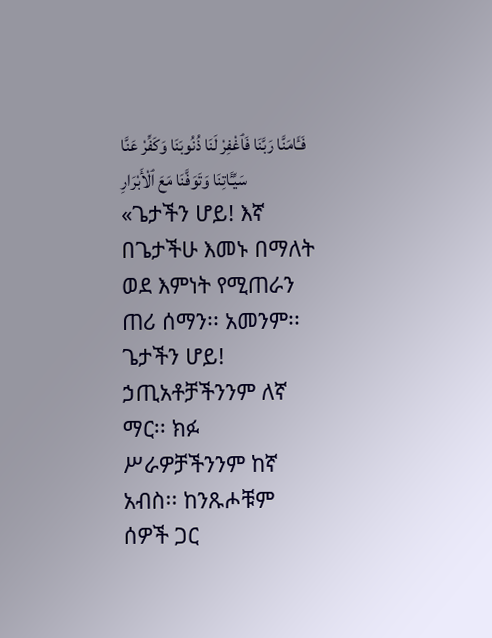فَـَٔامَنَّا رَبَّنَا فَٱغْفِرْ لَنَا ذُنُوبَنَا وَكَفِّرْ عَنَّا سَيِّـَٔاتِنَا وَتَوَفَّنَا مَعَ ٱلْأَبْرَارِ «ጌታችን ሆይ! እኛ በጌታችሁ እመኑ በማለት ወደ እምነት የሚጠራን ጠሪ ሰማን፡፡ አመንም፡፡ ጌታችን ሆይ! ኃጢአቶቻችንንም ለኛ ማር፡፡ ክፉ ሥራዎቻችንንም ከኛ አብስ፡፡ ከንጹሖቹም ሰዎች ጋር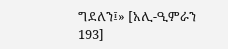ግደለን፤» [አሊ-ዒምራን 193]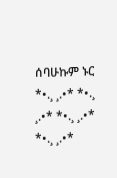ሰባሁኩም ኑር *•.¸ ¸.•* *•.¸ ¸.•* *•.¸ ¸.•* *•.¸ ¸.•*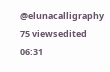@elunacalligraphy 75 viewsedited 06:31